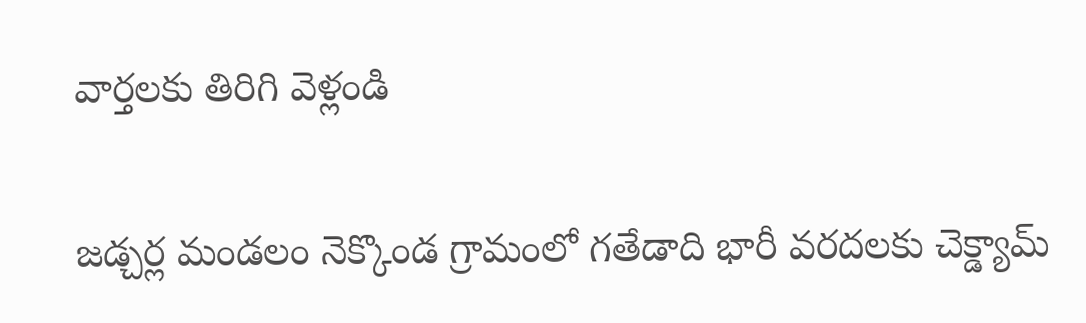వార్తలకు తిరిగి వెళ్లండి

జడ్చర్ల మండలం నెక్కొండ గ్రామంలో గతేడాది భారీ వరదలకు చెక్డ్యామ్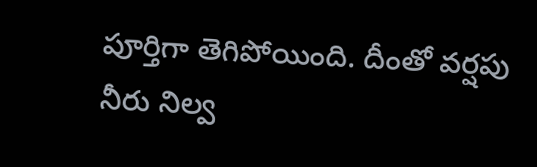పూర్తిగా తెగిపోయింది. దీంతో వర్షపు నీరు నిల్వ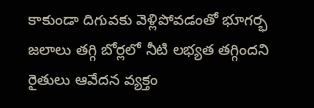కాకుండా దిగువకు వెళ్లిపోవడంతో భూగర్భ జలాలు తగ్గి బోర్లలో నీటి లభ్యత తగ్గిందని రైతులు ఆవేదన వ్యక్తం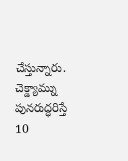చేస్తున్నారు.
చెక్డ్యామ్ను పునరుద్ధరిస్తే 10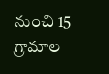నుంచి 15 గ్రామాల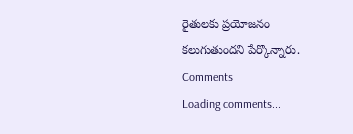రైతులకు ప్రయోజనం కలుగుతుందని పేర్కొన్నారు.
Comments
Loading comments...